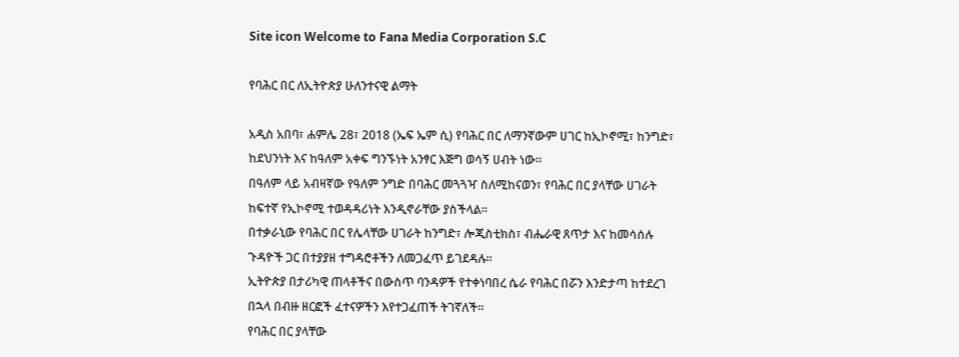Site icon Welcome to Fana Media Corporation S.C

የባሕር በር ለኢትዮጵያ ሁለንተናዊ ልማት

አዲስ አበባ፣ ሐምሌ 28፣ 2018 (ኤፍ ኤም ሲ) የባሕር በር ለማንኛውም ሀገር ከኢኮኖሚ፣ ከንግድ፣ ከደህንነት እና ከዓለም አቀፍ ግንኙነት አንፃር እጅግ ወሳኝ ሀብት ነው።
በዓለም ላይ አብዛኛው የዓለም ንግድ በባሕር መጓጓዣ ስለሚከናወን፣ የባሕር በር ያላቸው ሀገራት ከፍተኛ የኢኮኖሚ ተወዳዳሪነት እንዲኖራቸው ያስችላል።
በተቃራኒው የባሕር በር የሌላቸው ሀገራት ከንግድ፣ ሎጂስቲክስ፣ ብሔራዊ ጸጥታ እና ከመሳሰሉ ጉዳዮች ጋር በተያያዘ ተግዳሮቶችን ለመጋፈጥ ይገደዳሉ።
ኢትዮጵያ በታሪካዊ ጠላቶችና በውስጥ ባንዳዎች የተቀነባበረ ሴራ የባሕር በሯን እንድታጣ ከተደረገ በኋላ በብዙ ዘርፎች ፈተናዎችን እየተጋፈጠች ትገኛለች።
የባሕር በር ያላቸው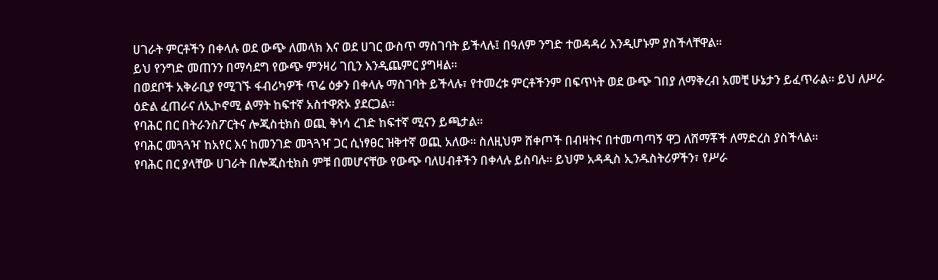ሀገራት ምርቶችን በቀላሉ ወደ ውጭ ለመላክ እና ወደ ሀገር ውስጥ ማስገባት ይችላሉ፤ በዓለም ንግድ ተወዳዳሪ እንዲሆኑም ያስችላቸዋል፡፡
ይህ የንግድ መጠንን በማሳደግ የውጭ ምንዛሪ ገቢን እንዲጨምር ያግዛል።
በወደቦች አቅራቢያ የሚገኙ ፋብሪካዎች ጥሬ ዕቃን በቀላሉ ማስገባት ይችላሉ፣ የተመረቱ ምርቶችንም በፍጥነት ወደ ውጭ ገበያ ለማቅረብ አመቺ ሁኔታን ይፈጥራል። ይህ ለሥራ ዕድል ፈጠራና ለኢኮኖሚ ልማት ከፍተኛ አስተዋጽኦ ያደርጋል።
የባሕር በር በትራንስፖርትና ሎጂስቲክስ ወጪ ቅነሳ ረገድ ከፍተኛ ሚናን ይጫታል፡፡
የባሕር መጓጓዣ ከአየር እና ከመንገድ መጓጓዣ ጋር ሲነፃፀር ዝቅተኛ ወጪ አለው። ስለዚህም ሸቀጦች በብዛትና በተመጣጣኝ ዋጋ ለሸማቾች ለማድረስ ያስችላል።
የባሕር በር ያላቸው ሀገራት በሎጂስቲክስ ምቹ በመሆናቸው የውጭ ባለሀብቶችን በቀላሉ ይስባሉ። ይህም አዳዲስ ኢንዱስትሪዎችን፣ የሥራ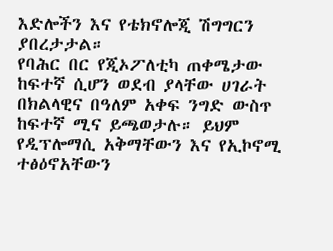እድሎችን እና የቴክኖሎጂ ሽግግርን ያበረታታል።
የባሕር በር የጂኦፖለቲካ ጠቀሜታው ከፍተኛ ሲሆን ወደብ ያላቸው ሀገራት በክልላዊና በዓለም አቀፍ ንግድ ውስጥ ከፍተኛ ሚና ይጫወታሉ። ይህም የዲፕሎማሲ አቅማቸውን እና የኢኮኖሚ ተፅዕኖአቸውን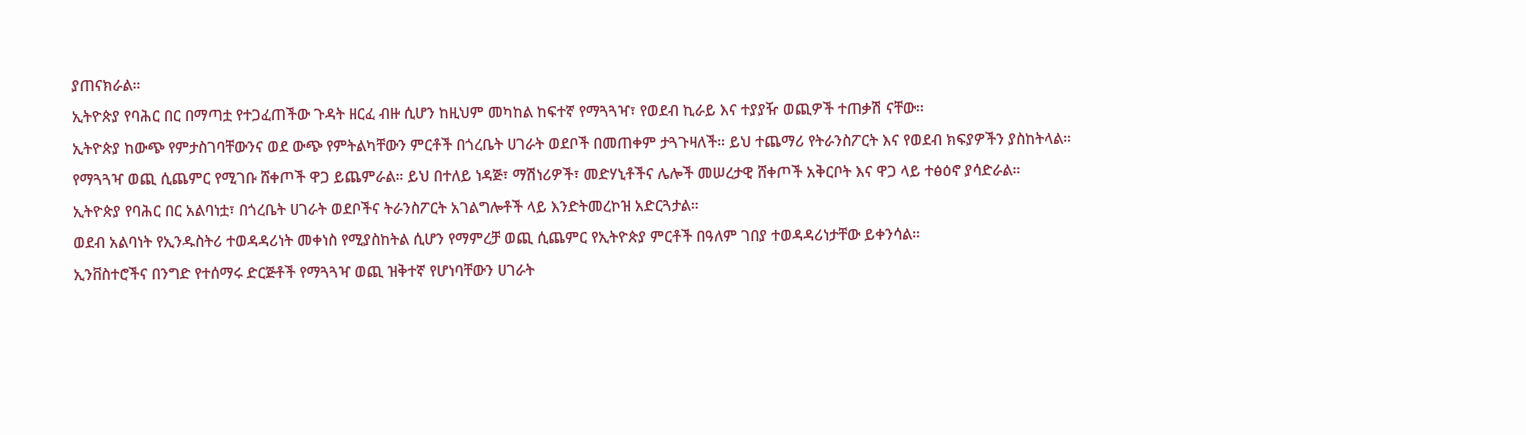ያጠናክራል።
ኢትዮጵያ የባሕር በር በማጣቷ የተጋፈጠችው ጉዳት ዘርፈ ብዙ ሲሆን ከዚህም መካከል ከፍተኛ የማጓጓዣ፣ የወደብ ኪራይ እና ተያያዥ ወጪዎች ተጠቃሽ ናቸው፡፡
ኢትዮጵያ ከውጭ የምታስገባቸውንና ወደ ውጭ የምትልካቸውን ምርቶች በጎረቤት ሀገራት ወደቦች በመጠቀም ታጓጉዛለች። ይህ ተጨማሪ የትራንስፖርት እና የወደብ ክፍያዎችን ያስከትላል።
የማጓጓዣ ወጪ ሲጨምር የሚገቡ ሸቀጦች ዋጋ ይጨምራል። ይህ በተለይ ነዳጅ፣ ማሽነሪዎች፣ መድሃኒቶችና ሌሎች መሠረታዊ ሸቀጦች አቅርቦት እና ዋጋ ላይ ተፅዕኖ ያሳድራል።
ኢትዮጵያ የባሕር በር አልባነቷ፣ በጎረቤት ሀገራት ወደቦችና ትራንስፖርት አገልግሎቶች ላይ እንድትመረኮዝ አድርጓታል።
ወደብ አልባነት የኢንዱስትሪ ተወዳዳሪነት መቀነስ የሚያስከትል ሲሆን የማምረቻ ወጪ ሲጨምር የኢትዮጵያ ምርቶች በዓለም ገበያ ተወዳዳሪነታቸው ይቀንሳል።
ኢንቨስተሮችና በንግድ የተሰማሩ ድርጅቶች የማጓጓዣ ወጪ ዝቅተኛ የሆነባቸውን ሀገራት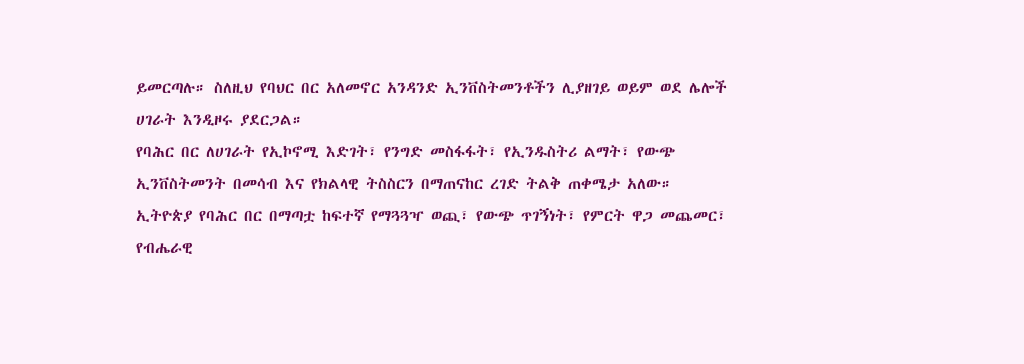ይመርጣሉ። ስለዚህ የባህር በር አለመኖር አንዳንድ ኢንቨስትመንቶችን ሊያዘገይ ወይም ወደ ሌሎች ሀገራት እንዲዞሩ ያደርጋል።
የባሕር በር ለሀገራት የኢኮኖሚ እድገት፣ የንግድ መስፋፋት፣ የኢንዱስትሪ ልማት፣ የውጭ ኢንቨስትመንት በመሳብ እና የክልላዊ ትስስርን በማጠናከር ረገድ ትልቅ ጠቀሜታ አለው።
ኢትዮጵያ የባሕር በር በማጣቷ ከፍተኛ የማጓጓዣ ወጪ፣ የውጭ ጥገኝነት፣ የምርት ዋጋ መጨመር፣ የብሔራዊ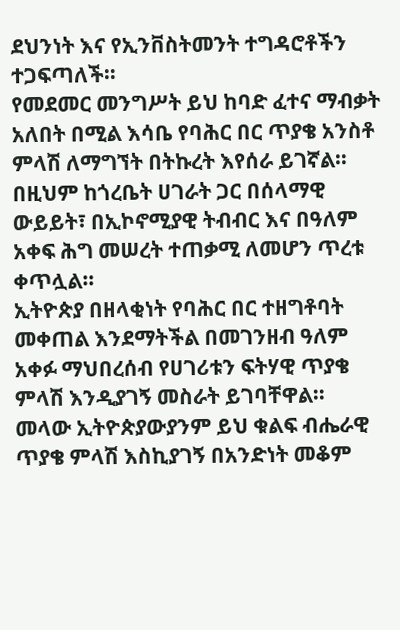ደህንነት እና የኢንቨስትመንት ተግዳሮቶችን ተጋፍጣለች።
የመደመር መንግሥት ይህ ከባድ ፈተና ማብቃት አለበት በሚል እሳቤ የባሕር በር ጥያቄ አንስቶ ምላሽ ለማግኘት በትኩረት እየሰራ ይገኛል።
በዚህም ከጎረቤት ሀገራት ጋር በሰላማዊ ውይይት፣ በኢኮኖሚያዊ ትብብር እና በዓለም አቀፍ ሕግ መሠረት ተጠቃሚ ለመሆን ጥረቱ ቀጥሏል።
ኢትዮጵያ በዘላቂነት የባሕር በር ተዘግቶባት መቀጠል እንደማትችል በመገንዘብ ዓለም አቀፉ ማህበረሰብ የሀገሪቱን ፍትሃዊ ጥያቄ ምላሽ እንዲያገኝ መስራት ይገባቸዋል፡፡ መላው ኢትዮጵያውያንም ይህ ቁልፍ ብሔራዊ ጥያቄ ምላሽ እስኪያገኝ በአንድነት መቆም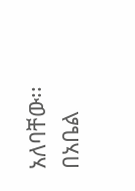አለባቸው፡፡
በአቤል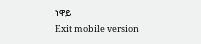ነዋይ
Exit mobile version